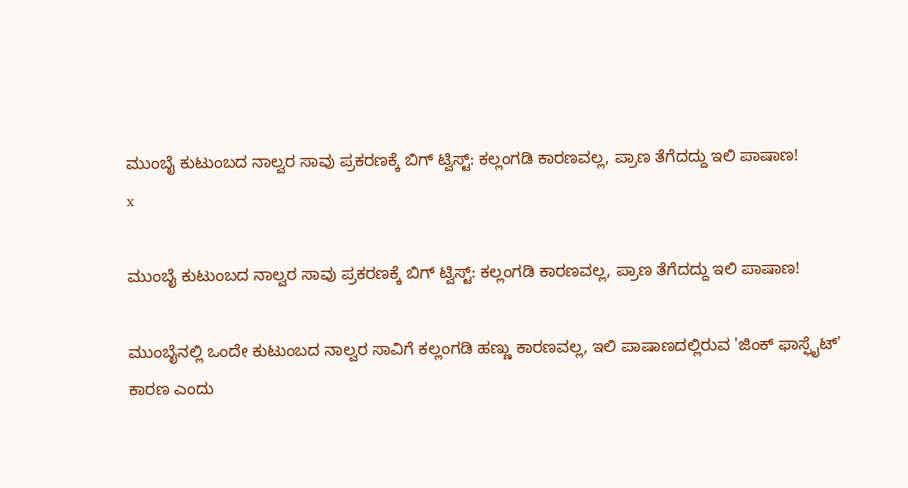ಮುಂಬೈ ಕುಟುಂಬದ ನಾಲ್ವರ ಸಾವು ಪ್ರಕರಣಕ್ಕೆ ಬಿಗ್ ಟ್ವಿಸ್ಟ್: ಕಲ್ಲಂಗಡಿ ಕಾರಣವಲ್ಲ, ಪ್ರಾಣ ತೆಗೆದದ್ದು ಇಲಿ ಪಾಷಾಣ!
x

ಮುಂಬೈ ಕುಟುಂಬದ ನಾಲ್ವರ ಸಾವು ಪ್ರಕರಣಕ್ಕೆ ಬಿಗ್ ಟ್ವಿಸ್ಟ್: ಕಲ್ಲಂಗಡಿ ಕಾರಣವಲ್ಲ, ಪ್ರಾಣ ತೆಗೆದದ್ದು ಇಲಿ ಪಾಷಾಣ!

ಮುಂಬೈನಲ್ಲಿ ಒಂದೇ ಕುಟುಂಬದ ನಾಲ್ವರ ಸಾವಿಗೆ ಕಲ್ಲಂಗಡಿ ಹಣ್ಣು ಕಾರಣವಲ್ಲ, ಇಲಿ ಪಾಷಾಣದಲ್ಲಿರುವ 'ಜಿಂಕ್ ಫಾಸ್ಫೈಟ್' ಕಾರಣ ಎಂದು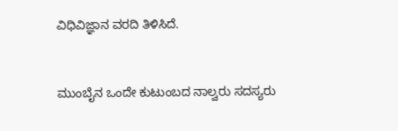ವಿಧಿವಿಜ್ಞಾನ ವರದಿ ತಿಳಿಸಿದೆ.


ಮುಂಬೈನ ಒಂದೇ ಕುಟುಂಬದ ನಾಲ್ವರು ಸದಸ್ಯರು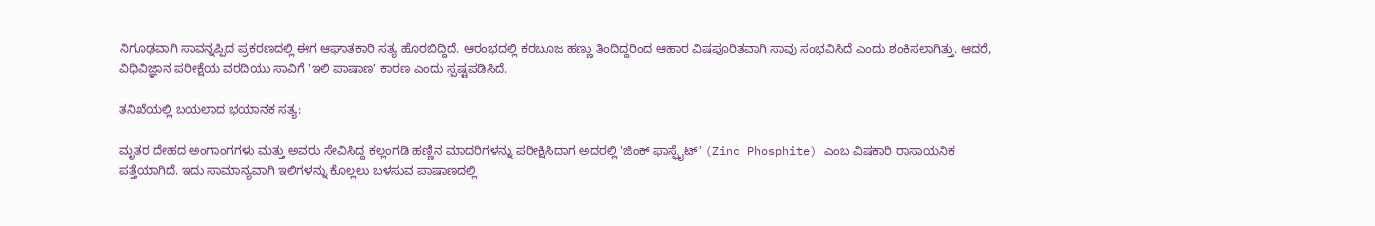ನಿಗೂಢವಾಗಿ ಸಾವನ್ನಪ್ಪಿದ ಪ್ರಕರಣದಲ್ಲಿ ಈಗ ಆಘಾತಕಾರಿ ಸತ್ಯ ಹೊರಬಿದ್ದಿದೆ. ಆರಂಭದಲ್ಲಿ ಕರಬೂಜ ಹಣ್ಣು ತಿಂದಿದ್ದರಿಂದ ಆಹಾರ ವಿಷಪೂರಿತವಾಗಿ ಸಾವು ಸಂಭವಿಸಿದೆ ಎಂದು ಶಂಕಿಸಲಾಗಿತ್ತು. ಆದರೆ, ವಿಧಿವಿಜ್ಞಾನ ಪರೀಕ್ಷೆಯ ವರದಿಯು ಸಾವಿಗೆ 'ಇಲಿ ಪಾಷಾಣ' ಕಾರಣ ಎಂದು ಸ್ಪಷ್ಟಪಡಿಸಿದೆ.

ತನಿಖೆಯಲ್ಲಿ ಬಯಲಾದ ಭಯಾನಕ ಸತ್ಯ:

ಮೃತರ ದೇಹದ ಅಂಗಾಂಗಗಳು ಮತ್ತು ಅವರು ಸೇವಿಸಿದ್ದ ಕಲ್ಲಂಗಡಿ ಹಣ್ಣಿನ ಮಾದರಿಗಳನ್ನು ಪರೀಕ್ಷಿಸಿದಾಗ ಅದರಲ್ಲಿ 'ಜಿಂಕ್ ಫಾಸ್ಫೈಟ್' (Zinc Phosphite) ಎಂಬ ವಿಷಕಾರಿ ರಾಸಾಯನಿಕ ಪತ್ತೆಯಾಗಿದೆ. ಇದು ಸಾಮಾನ್ಯವಾಗಿ ಇಲಿಗಳನ್ನು ಕೊಲ್ಲಲು ಬಳಸುವ ಪಾಷಾಣದಲ್ಲಿ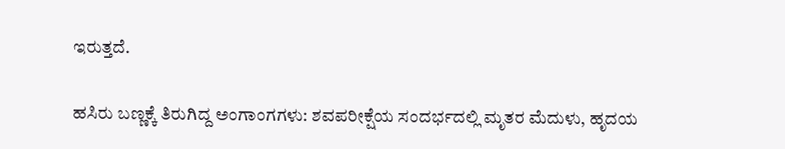ಇರುತ್ತದೆ.

ಹಸಿರು ಬಣ್ಣಕ್ಕೆ ತಿರುಗಿದ್ದ ಅಂಗಾಂಗಗಳು: ಶವಪರೀಕ್ಷೆಯ ಸಂದರ್ಭದಲ್ಲಿ ಮೃತರ ಮೆದುಳು, ಹೃದಯ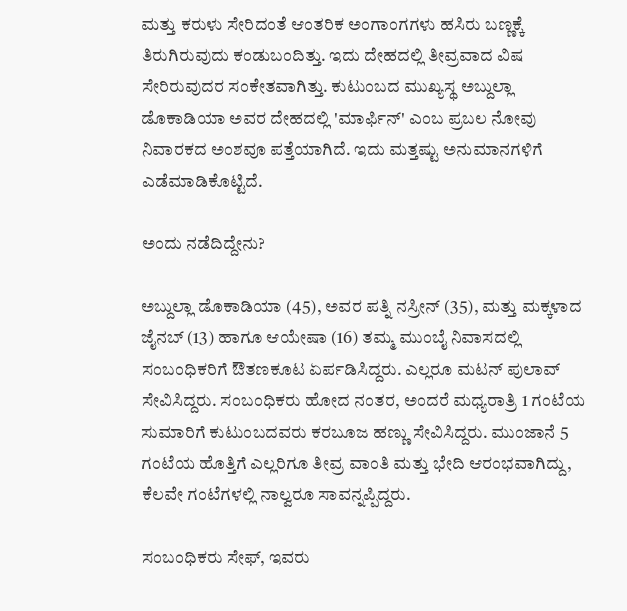ಮತ್ತು ಕರುಳು ಸೇರಿದಂತೆ ಆಂತರಿಕ ಅಂಗಾಂಗಗಳು ಹಸಿರು ಬಣ್ಣಕ್ಕೆ ತಿರುಗಿರುವುದು ಕಂಡುಬಂದಿತ್ತು. ಇದು ದೇಹದಲ್ಲಿ ತೀವ್ರವಾದ ವಿಷ ಸೇರಿರುವುದರ ಸಂಕೇತವಾಗಿತ್ತು. ಕುಟುಂಬದ ಮುಖ್ಯಸ್ಥ ಅಬ್ದುಲ್ಲಾ ಡೊಕಾಡಿಯಾ ಅವರ ದೇಹದಲ್ಲಿ 'ಮಾರ್ಫಿನ್' ಎಂಬ ಪ್ರಬಲ ನೋವು ನಿವಾರಕದ ಅಂಶವೂ ಪತ್ತೆಯಾಗಿದೆ. ಇದು ಮತ್ತಷ್ಟು ಅನುಮಾನಗಳಿಗೆ ಎಡೆಮಾಡಿಕೊಟ್ಟಿದೆ.

ಅಂದು ನಡೆದಿದ್ದೇನು?

ಅಬ್ದುಲ್ಲಾ ಡೊಕಾಡಿಯಾ (45), ಅವರ ಪತ್ನಿ ನಸ್ರೀನ್ (35), ಮತ್ತು ಮಕ್ಕಳಾದ ಜೈನಬ್ (13) ಹಾಗೂ ಆಯೇಷಾ (16) ತಮ್ಮ ಮುಂಬೈ ನಿವಾಸದಲ್ಲಿ ಸಂಬಂಧಿಕರಿಗೆ ಔತಣಕೂಟ ಏರ್ಪಡಿಸಿದ್ದರು. ಎಲ್ಲರೂ ಮಟನ್ ಪುಲಾವ್ ಸೇವಿಸಿದ್ದರು. ಸಂಬಂಧಿಕರು ಹೋದ ನಂತರ, ಅಂದರೆ ಮಧ್ಯರಾತ್ರಿ 1 ಗಂಟೆಯ ಸುಮಾರಿಗೆ ಕುಟುಂಬದವರು ಕರಬೂಜ ಹಣ್ಣು ಸೇವಿಸಿದ್ದರು. ಮುಂಜಾನೆ 5 ಗಂಟೆಯ ಹೊತ್ತಿಗೆ ಎಲ್ಲರಿಗೂ ತೀವ್ರ ವಾಂತಿ ಮತ್ತು ಭೇದಿ ಆರಂಭವಾಗಿದ್ದು, ಕೆಲವೇ ಗಂಟೆಗಳಲ್ಲಿ ನಾಲ್ವರೂ ಸಾವನ್ನಪ್ಪಿದ್ದರು.

ಸಂಬಂಧಿಕರು ಸೇಫ್, ಇವರು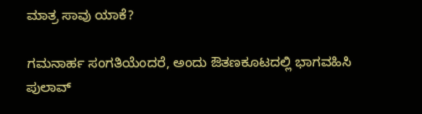ಮಾತ್ರ ಸಾವು ಯಾಕೆ?

ಗಮನಾರ್ಹ ಸಂಗತಿಯೆಂದರೆ, ಅಂದು ಔತಣಕೂಟದಲ್ಲಿ ಭಾಗವಹಿಸಿ ಪುಲಾವ್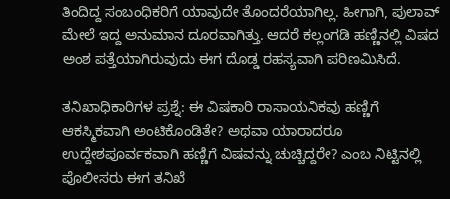ತಿಂದಿದ್ದ ಸಂಬಂಧಿಕರಿಗೆ ಯಾವುದೇ ತೊಂದರೆಯಾಗಿಲ್ಲ. ಹೀಗಾಗಿ, ಪುಲಾವ್ ಮೇಲೆ ಇದ್ದ ಅನುಮಾನ ದೂರವಾಗಿತ್ತು. ಆದರೆ ಕಲ್ಲಂಗಡಿ ಹಣ್ಣಿನಲ್ಲಿ ವಿಷದ ಅಂಶ ಪತ್ತೆಯಾಗಿರುವುದು ಈಗ ದೊಡ್ಡ ರಹಸ್ಯವಾಗಿ ಪರಿಣಮಿಸಿದೆ.

ತನಿಖಾಧಿಕಾರಿಗಳ ಪ್ರಶ್ನೆ: ಈ ವಿಷಕಾರಿ ರಾಸಾಯನಿಕವು ಹಣ್ಣಿಗೆ ಆಕಸ್ಮಿಕವಾಗಿ ಅಂಟಿಕೊಂಡಿತೇ? ಅಥವಾ ಯಾರಾದರೂ ಉದ್ದೇಶಪೂರ್ವಕವಾಗಿ ಹಣ್ಣಿಗೆ ವಿಷವನ್ನು ಚುಚ್ಚಿದ್ದರೇ? ಎಂಬ ನಿಟ್ಟಿನಲ್ಲಿ ಪೊಲೀಸರು ಈಗ ತನಿಖೆ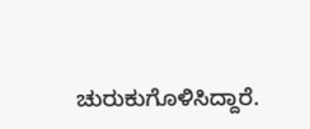ಚುರುಕುಗೊಳಿಸಿದ್ದಾರೆ.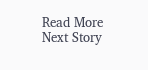Read More
Next Story